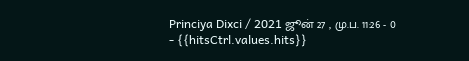Princiya Dixci / 2021 ஜூன் 27 , மு.ப. 11:26 - 0 - {{hitsCtrl.values.hits}}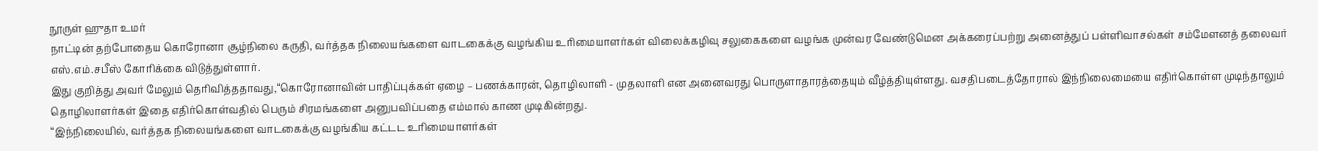நூருள் ஹுதா உமர்
நாட்டின் தற்போதைய கொரோனா சூழ்நிலை கருதி, வர்த்தக நிலையங்களை வாடகைக்கு வழங்கிய உரிமையாளர்கள் விலைக்கழிவு சலுகைகளை வழங்க முன்வர வேண்டுமென அக்கரைப்பற்று அனைத்துப் பள்ளிவாசல்கள் சம்மேளனத் தலைவர் எஸ்.எம்.சபீஸ் கோரிக்கை விடுத்துள்ளார்.
இது குறித்து அவர் மேலும் தெரிவித்ததாவது,“கொரோனாவின் பாதிப்புக்கள் ஏழை – பணக்காரன், தொழிலாளி - முதலாளி என அனைவரது பொருளாதாரத்தையும் வீழ்த்தியுள்ளது. வசதிபடைத்தோரால் இந்நிலைமையை எதிர்கொள்ள முடிந்தாலும் தொழிலாளர்கள் இதை எதிர்கொள்வதில் பெரும் சிரமங்களை அனுபவிப்பதை எம்மால் காண முடிகின்றது.
“இந்நிலையில், வர்த்தக நிலையங்களை வாடகைக்கு வழங்கிய கட்டட உரிமையாளர்கள்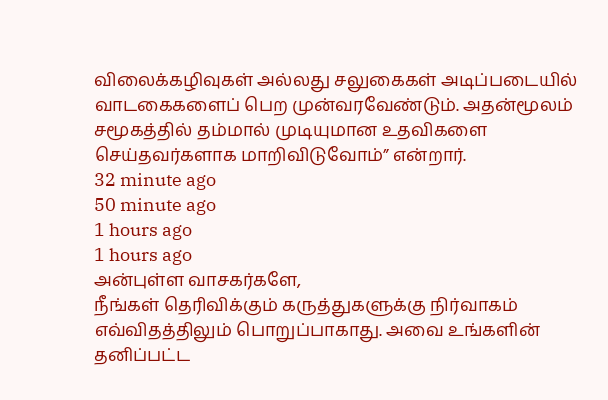விலைக்கழிவுகள் அல்லது சலுகைகள் அடிப்படையில் வாடகைகளைப் பெற முன்வரவேண்டும். அதன்மூலம் சமூகத்தில் தம்மால் முடியுமான உதவிகளை செய்தவர்களாக மாறிவிடுவோம்” என்றார்.
32 minute ago
50 minute ago
1 hours ago
1 hours ago
அன்புள்ள வாசகர்களே,
நீங்கள் தெரிவிக்கும் கருத்துகளுக்கு நிர்வாகம் எவ்விதத்திலும் பொறுப்பாகாது. அவை உங்களின் தனிப்பட்ட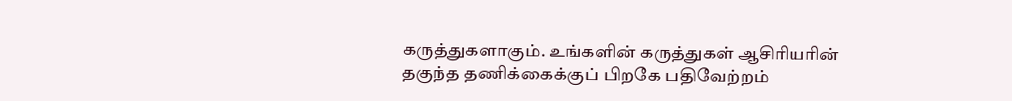கருத்துகளாகும். உங்களின் கருத்துகள் ஆசிரியரின் தகுந்த தணிக்கைக்குப் பிறகே பதிவேற்றம்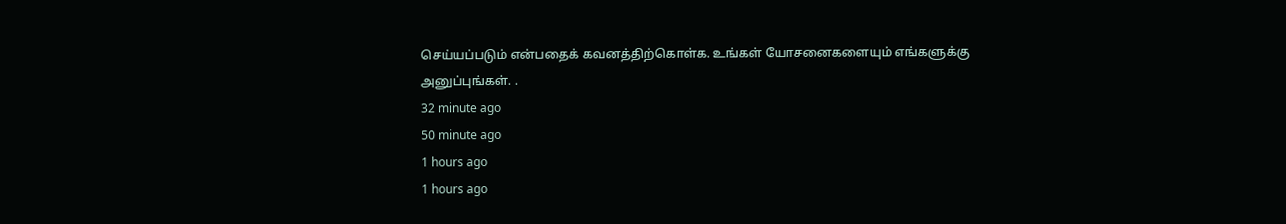செய்யப்படும் என்பதைக் கவனத்திற்கொள்க. உங்கள் யோசனைகளையும் எங்களுக்கு அனுப்புங்கள். .
32 minute ago
50 minute ago
1 hours ago
1 hours ago